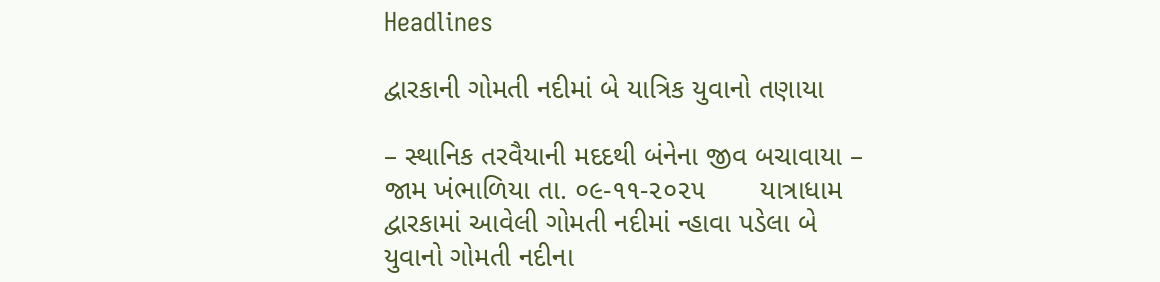Headlines

દ્વારકાની ગોમતી નદીમાં બે યાત્રિક યુવાનો તણાયા

– સ્થાનિક તરવૈયાની મદદથી બંનેના જીવ બચાવાયા –  જામ ખંભાળિયા તા. ૦૯-૧૧-૨૦૨૫       યાત્રાધામ દ્વારકામાં આવેલી ગોમતી નદીમાં ન્હાવા પડેલા બે યુવાનો ગોમતી નદીના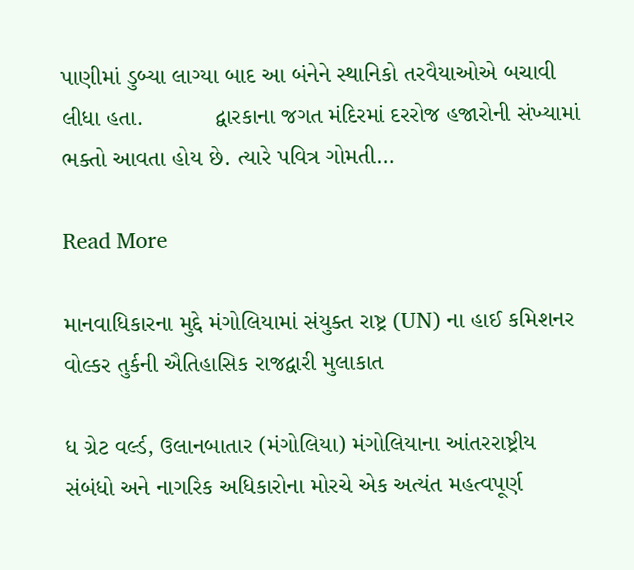પાણીમાં ડુબ્યા લાગ્યા બાદ આ બંનેને સ્થાનિકો તરવૈયાઓએ બચાવી લીધા હતા.           દ્વારકાના જગત મંદિરમાં દરરોજ હજારોની સંખ્યામાં ભક્તો આવતા હોય છે. ત્યારે પવિત્ર ગોમતી…

Read More

માનવાધિકારના મુદ્દે મંગોલિયામાં સંયુક્ત રાષ્ટ્ર (UN) ના હાઈ કમિશનર વોલ્કર તુર્કની ઐતિહાસિક રાજદ્વારી મુલાકાત

ધ ગ્રેટ વર્લ્ડ, ઉલાનબાતાર (મંગોલિયા) મંગોલિયાના આંતરરાષ્ટ્રીય સંબંધો અને નાગરિક અધિકારોના મોરચે એક અત્યંત મહત્વપૂર્ણ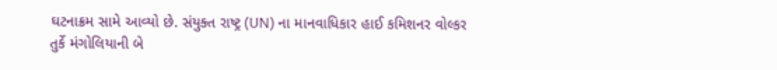ઘટનાક્રમ સામે આવ્યો છે. સંયુક્ત રાષ્ટ્ર (UN) ના માનવાધિકાર હાઈ કમિશનર વોલ્કર તુર્કે મંગોલિયાની બે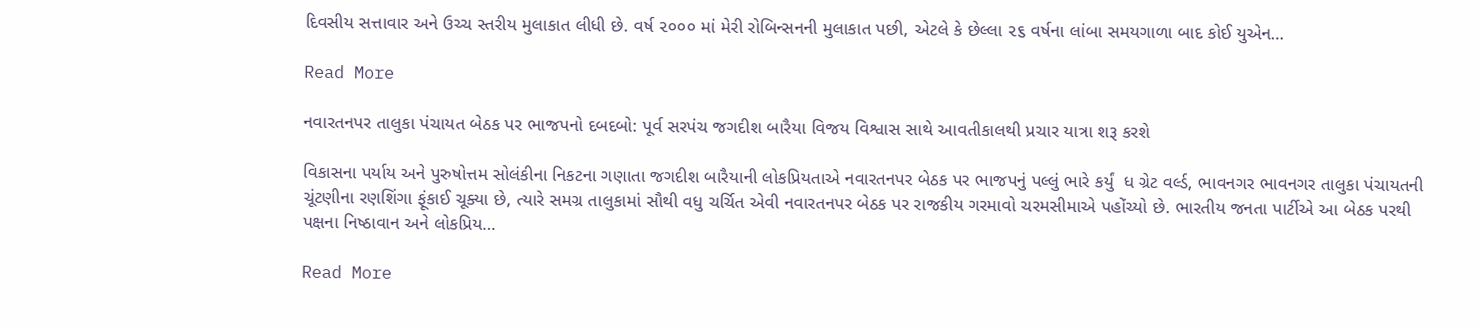દિવસીય સત્તાવાર અને ઉચ્ચ સ્તરીય મુલાકાત લીધી છે. વર્ષ ૨૦૦૦ માં મેરી રોબિન્સનની મુલાકાત પછી, એટલે કે છેલ્લા ૨૬ વર્ષના લાંબા સમયગાળા બાદ કોઈ યુએન…

Read More

નવારતનપર તાલુકા પંચાયત બેઠક પર ભાજપનો દબદબો: પૂર્વ સરપંચ જગદીશ બારૈયા વિજય વિશ્વાસ સાથે આવતીકાલથી પ્રચાર યાત્રા શરૂ કરશે

વિકાસના પર્યાય અને પુરુષોત્તમ સોલંકીના નિકટના ગણાતા જગદીશ બારૈયાની લોકપ્રિયતાએ નવારતનપર બેઠક પર ભાજપનું પલ્લું ભારે કર્યું  ધ ગ્રેટ વર્લ્ડ, ભાવનગર ભાવનગર તાલુકા પંચાયતની ચૂંટણીના રણશિંગા ફૂંકાઈ ચૂક્યા છે, ત્યારે સમગ્ર તાલુકામાં સૌથી વધુ ચર્ચિત એવી નવારતનપર બેઠક પર રાજકીય ગરમાવો ચરમસીમાએ પહોંચ્યો છે. ભારતીય જનતા પાર્ટીએ આ બેઠક પરથી પક્ષના નિષ્ઠાવાન અને લોકપ્રિય…

Read More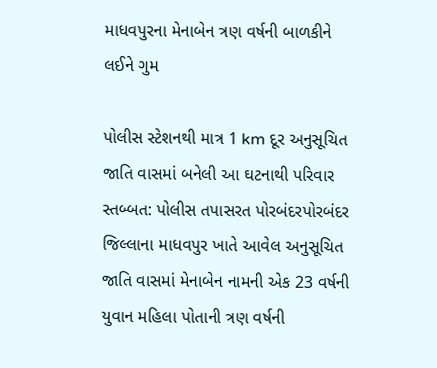માધવપુરના મેનાબેન ત્રણ વર્ષની બાળકીને લઈને ગુમ

પોલીસ સ્ટેશનથી માત્ર 1 km દૂર અનુસૂચિત જાતિ વાસમાં બનેલી આ ઘટનાથી પરિવાર સ્તબ્બત: પોલીસ તપાસરત પોરબંદરપોરબંદર જિલ્લાના માધવપુર ખાતે આવેલ અનુસૂચિત જાતિ વાસમાં મેનાબેન નામની એક 23 વર્ષની યુવાન મહિલા પોતાની ત્રણ વર્ષની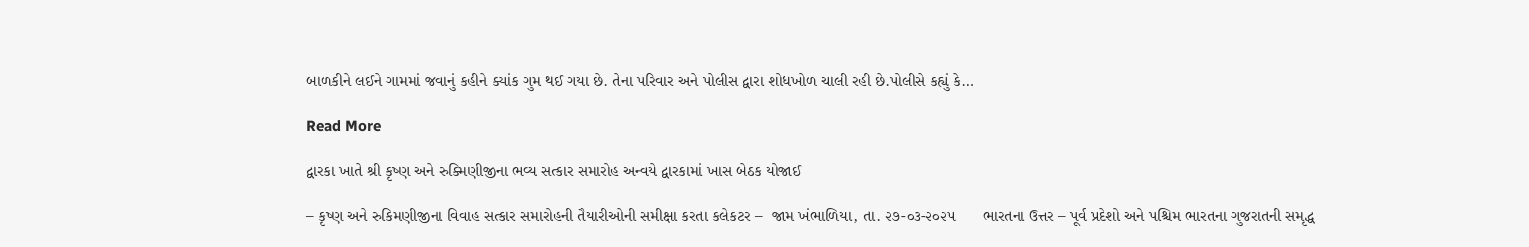બાળકીને લઈને ગામમાં જવાનું કહીને ક્યાંક ગુમ થઈ ગયા છે. તેના પરિવાર અને પોલીસ દ્વારા શોધખોળ ચાલી રહી છે.પોલીસે કહ્યું કે…

Read More

દ્વારકા ખાતે શ્રી કૃષ્ણ અને રુક્મિણીજીના ભવ્ય સત્કાર સમારોહ અન્વયે દ્વારકામાં ખાસ બેઠક યોજાઈ

– કૃષ્ણ અને રુકિમણીજીના વિવાહ સત્કાર સમારોહની તૈયારીઓની સમીક્ષા કરતા કલેકટર –  જામ ખંભાળિયા, તા. ૨૭-૦૩-૨૦૨૫      ભારતના ઉત્તર – પૂર્વ પ્રદેશો અને પશ્ચિમ ભારતના ગુજરાતની સમૃદ્ધ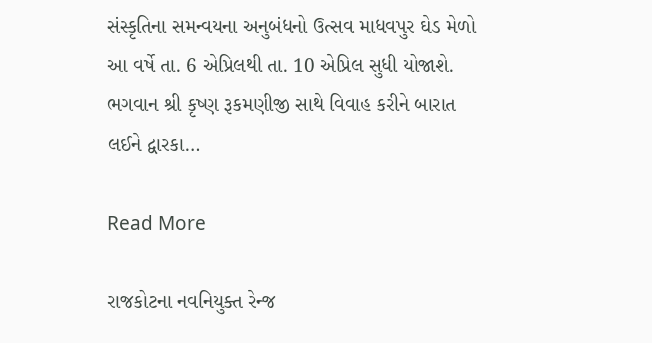સંસ્કૃતિના સમન્વયના અનુબંધનો ઉત્સવ માધવપુર ઘેડ મેળો આ વર્ષે તા. 6 એપ્રિલથી તા. 10 એપ્રિલ સુધી યોજાશે. ભગવાન શ્રી કૃષ્ણ રૂકમણીજી સાથે વિવાહ કરીને બારાત લઈને દ્વારકા…

Read More

રાજકોટના નવનિયુક્ત રેન્જ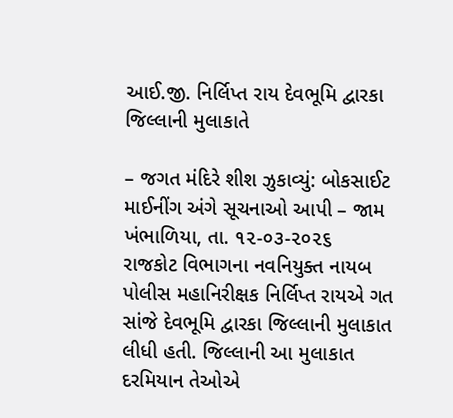આઈ.જી. નિર્લિપ્ત રાય દેવભૂમિ દ્વારકા જિલ્લાની મુલાકાતે

– જગત મંદિરે શીશ ઝુકાવ્યું: બોકસાઈટ માઈનીંગ અંગે સૂચનાઓ આપી – જામ ખંભાળિયા, તા. ૧૨-૦૩-૨૦૨૬       રાજકોટ વિભાગના નવનિયુક્ત નાયબ પોલીસ મહાનિરીક્ષક નિર્લિપ્ત રાયએ ગત સાંજે દેવભૂમિ દ્વારકા જિલ્લાની મુલાકાત લીધી હતી. જિલ્લાની આ મુલાકાત દરમિયાન તેઓએ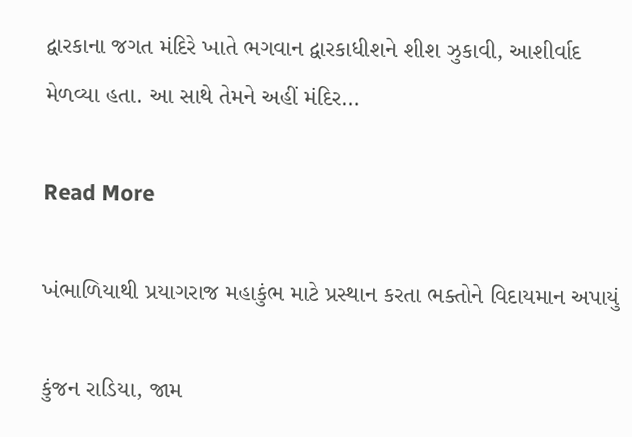દ્વારકાના જગત મંદિરે ખાતે ભગવાન દ્વારકાધીશને શીશ ઝુકાવી, આશીર્વાદ મેળવ્યા હતા. આ સાથે તેમને અહીં મંદિર…

Read More

ખંભાળિયાથી પ્રયાગરાજ મહાકુંભ માટે પ્રસ્થાન કરતા ભક્તોને વિદાયમાન અપાયું

કુંજન રાડિયા, જામ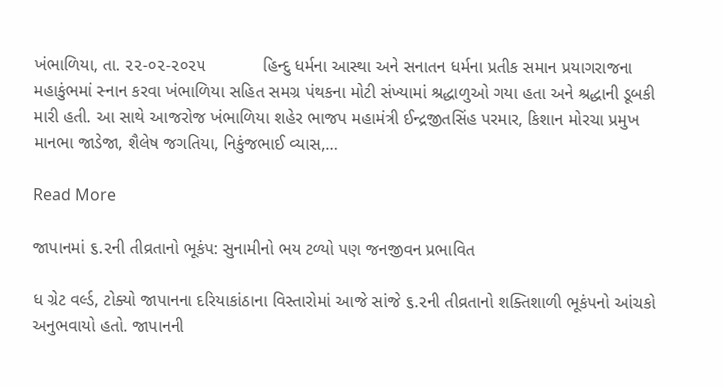ખંભાળિયા, તા. ૨૨-૦૨-૨૦૨૫            હિન્દુ ધર્મના આસ્થા અને સનાતન ધર્મના પ્રતીક સમાન પ્રયાગરાજના મહાકુંભમાં સ્નાન કરવા ખંભાળિયા સહિત સમગ્ર પંથકના મોટી સંખ્યામાં શ્રદ્ધાળુઓ ગયા હતા અને શ્રદ્ધાની ડૂબકી મારી હતી. આ સાથે આજરોજ ખંભાળિયા શહેર ભાજપ મહામંત્રી ઈન્દ્રજીતસિંહ પરમાર, કિશાન મોરચા પ્રમુખ માનભા જાડેજા, શૈલેષ જગતિયા, નિકુંજભાઈ વ્યાસ,…

Read More

જાપાનમાં ૬.૨ની તીવ્રતાનો ભૂકંપ: સુનામીનો ભય ટળ્યો પણ જનજીવન પ્રભાવિત

ધ ગ્રેટ વર્લ્ડ, ટોક્યો જાપાનના દરિયાકાંઠાના વિસ્તારોમાં આજે સાંજે ૬.૨ની તીવ્રતાનો શક્તિશાળી ભૂકંપનો આંચકો અનુભવાયો હતો. જાપાનની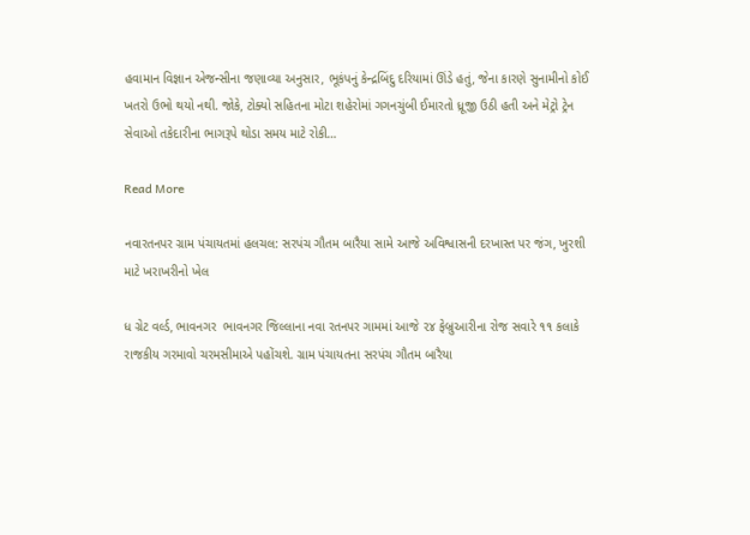હવામાન વિજ્ઞાન એજન્સીના જણાવ્યા અનુસાર, ભૂકંપનું કેન્દ્રબિંદુ દરિયામાં ઊંડે હતું, જેના કારણે સુનામીનો કોઈ ખતરો ઉભો થયો નથી. જોકે, ટોક્યો સહિતના મોટા શહેરોમાં ગગનચુંબી ઈમારતો ધ્રૂજી ઉઠી હતી અને મેટ્રો ટ્રેન સેવાઓ તકેદારીના ભાગરૂપે થોડા સમય માટે રોકી…

Read More

નવારતનપર ગ્રામ પંચાયતમાં હલચલ: સરપંચ ગૌતમ બારૈયા સામે આજે અવિશ્વાસની દરખાસ્ત પર જંગ, ખુરશી માટે ખરાખરીનો ખેલ

ધ ગ્રેટ વર્લ્ડ, ભાવનગર  ભાવનગર જિલ્લાના નવા રતનપર ગામમાં આજે ૨૪ ફેબ્રુઆરીના રોજ સવારે ૧૧ કલાકે રાજકીય ગરમાવો ચરમસીમાએ પહોંચશે. ગ્રામ પંચાયતના સરપંચ ગૌતમ બારૈયા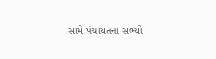સામે પંચાયતના સભ્યો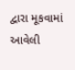દ્વારા મૂકવામાં આવેલી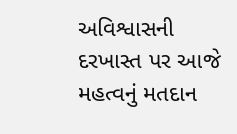અવિશ્વાસની દરખાસ્ત પર આજે મહત્વનું મતદાન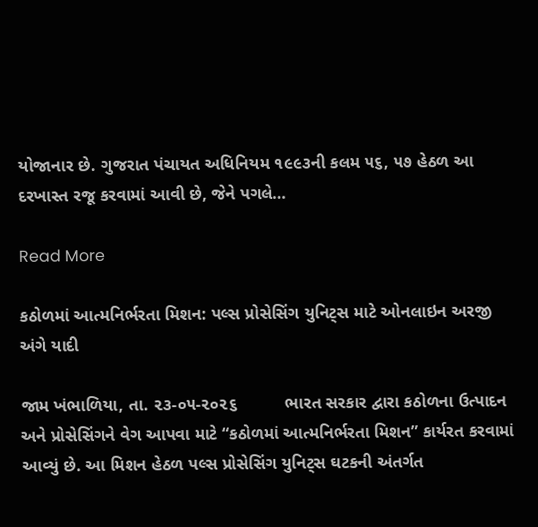યોજાનાર છે. ગુજરાત પંચાયત અધિનિયમ ૧૯૯૩ની કલમ ૫૬, ૫૭ હેઠળ આ દરખાસ્ત રજૂ કરવામાં આવી છે, જેને પગલે…

Read More

કઠોળમાં આત્મનિર્ભરતા મિશન: પલ્સ પ્રોસેસિંગ યુનિટ્સ માટે ઓનલાઇન અરજી અંગે યાદી

જામ ખંભાળિયા, તા. ૨૩-૦૫-૨૦૨૬          ભારત સરકાર દ્વારા કઠોળના ઉત્પાદન અને પ્રોસેસિંગને વેગ આપવા માટે “કઠોળમાં આત્મનિર્ભરતા મિશન” કાર્યરત કરવામાં આવ્યું છે. આ મિશન હેઠળ પલ્સ પ્રોસેસિંગ યુનિટ્સ ઘટકની અંતર્ગત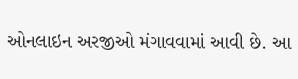ઓનલાઇન અરજીઓ મંગાવવામાં આવી છે. આ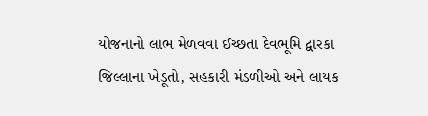યોજનાનો લાભ મેળવવા ઈચ્છતા દેવભૂમિ દ્વારકા જિલ્લાના ખેડૂતો, સહકારી મંડળીઓ અને લાયક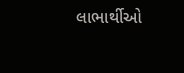લાભાર્થીઓ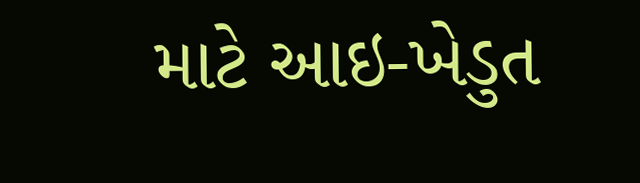માટે આઇ-ખેડુત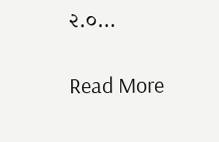૨.૦…

Read More